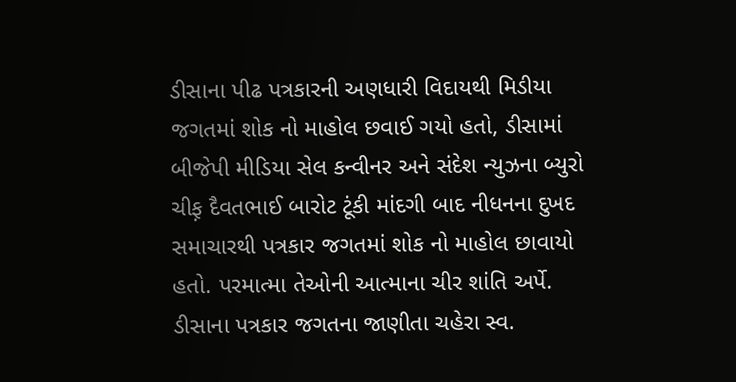ડીસાના પીઢ પત્રકારની અણધારી વિદાયથી મિડીયા જગતમાં શોક નો માહોલ છવાઈ ગયો હતો, ડીસામાં બીજેપી મીડિયા સેલ કન્વીનર અને સંદેશ ન્યુઝના બ્યુરો ચીફ઼ દૈવતભાઈ બારોટ ટૂંકી માંદગી બાદ નીધનના દુખદ સમાચારથી પત્રકાર જગતમાં શોક નો માહોલ છાવાયો હતો. પરમાત્મા તેઓની આત્માના ચીર શાંતિ અર્પે. ડીસાના પત્રકાર જગતના જાણીતા ચહેરા સ્વ.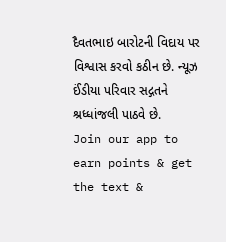દૈવતભાઇ બારોટની વિદાય પર વિશ્વાસ કરવો કઠીન છે. ન્યૂઝ ઈંડીયા પરિવાર સદ્ગતને શ્રધ્ધાંજલી પાઠવે છે.
Join our app to earn points & get the text &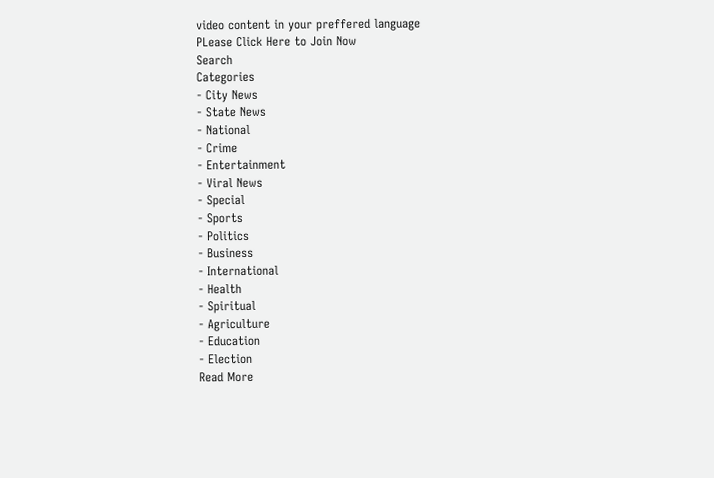video content in your preffered language
PLease Click Here to Join Now
Search
Categories
- City News
- State News
- National
- Crime
- Entertainment
- Viral News
- Special
- Sports
- Politics
- Business
- International
- Health
- Spiritual
- Agriculture
- Education
- Election
Read More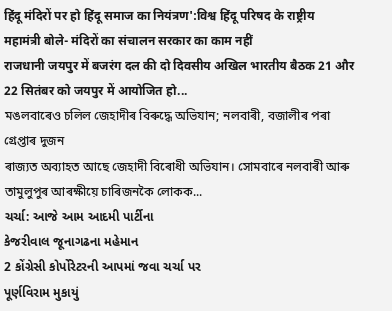हिंदू मंदिरों पर हो हिंदू समाज का नियंत्रण':विश्व हिंदू परिषद के राष्ट्रीय महामंत्री बोले- मंदिरों का संचालन सरकार का काम नहीं
राजधानी जयपुर में बजरंग दल की दो दिवसीय अखिल भारतीय बैठक 21 और 22 सितंबर को जयपुर में आयोजित हो...
মঙলবাৰেও চলিল জেহাদীৰ বিৰুদ্ধে অভিযান; নলবাৰী, বজালীৰ পৰা গ্ৰেপ্তাৰ দুজন
ৰাজ্যত অব্যাহত আছে জেহাদী বিৰোধী অভিযান। সোমবাৰে নলবাৰী আৰু তামুলুপুৰ আৰক্ষীয়ে চাৰিজনকৈ লোকক...
ચર્ચા: આજે આમ આદમી પાર્ટીના
કેજરીવાલ જૂનાગઢના મહેમાન
2 કોંગ્રેસી કોર્પોરેટરની આપમાં જવા ચર્ચા પર
પૂર્ણવિરામ મુકાયું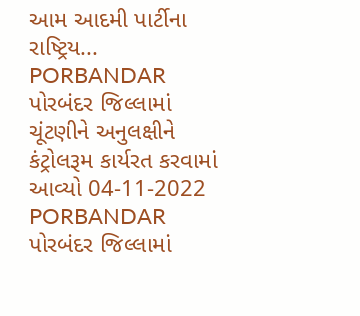આમ આદમી પાર્ટીના રાષ્ટ્રિય...
PORBANDAR પોરબંદર જિલ્લામાં ચૂંટણીને અનુલક્ષીને કંટ્રોલરૂમ કાર્યરત કરવામાં આવ્યો 04-11-2022
PORBANDAR પોરબંદર જિલ્લામાં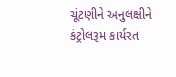ચૂંટણીને અનુલક્ષીને કંટ્રોલરૂમ કાર્યરત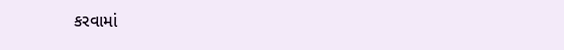કરવામાં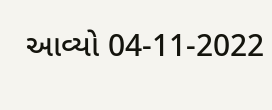આવ્યો 04-11-2022